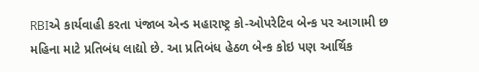RBIએ કાર્યવાહી કરતા પંજાબ એન્ડ મહારાષ્ટ્ર કો-ઓપરેટિવ બેન્ક પર આગામી છ મહિના માટે પ્રતિબંધ લાદ્યો છે. આ પ્રતિબંધ હેઠળ બેન્ક કોઇ પણ આર્થિક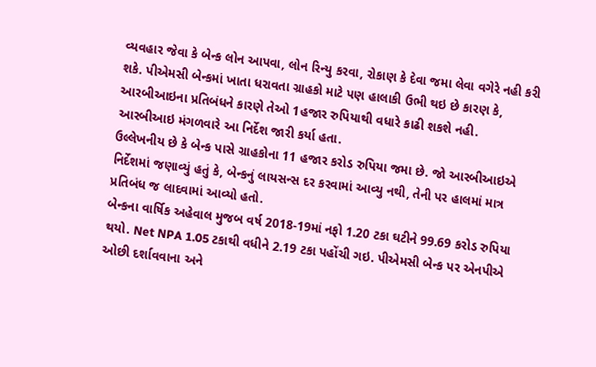વ્યવહાર જેવા કે બેન્ક લોન આપવા, લોન રિન્યુ કરવા, રોકાણ કે દેવા જમા લેવા વગેરે નહી કરી શકે. પીએમસી બેન્કમાં ખાતા ધરાવતા ગ્રાહકો માટે પણ હાલાકી ઉભી થઇ છે કારણ કે, આરબીઆઇના પ્રતિબંધને કારણે તેઓ 1હજાર રુપિયાથી વધારે કાઢી શકશે નહી. આરબીઆઇ મંગળવારે આ નિર્દેશ જારી કર્યા હતા.
ઉલ્લેખનીય છે કે બેન્ક પાસે ગ્રાહકોના 11 હજાર કરોડ રુપિયા જમા છે. જો આરબીઆઇએ નિર્દેશમાં જણાવ્યું હતું કે, બેન્કનું લાયસન્સ દર કરવામાં આવ્યુ નથી, તેની પર હાલમાં માત્ર પ્રતિબંધ જ લાદવામાં આવ્યો હતો.
બેન્કના વાર્ષિક અહેવાલ મુજબ વર્ષ 2018-19માં નફો 1.20 ટકા ઘટીને 99.69 કરોડ રુપિયા થયો. Net NPA 1.05 ટકાથી વધીને 2.19 ટકા પહોંચી ગઇ. પીએમસી બેન્ક પર એનપીએ ઓછી દર્શાવવાના અને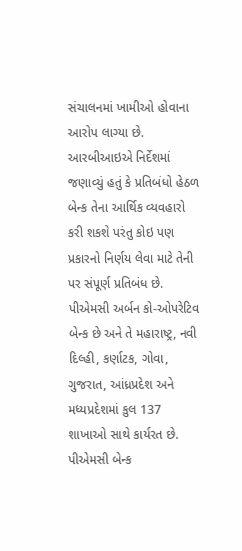સંચાલનમાં ખામીઓ હોવાના આરોપ લાગ્યા છે. આરબીઆઇએ નિર્દેશમાં જણાવ્યું હતું કે પ્રતિબંધો હેઠળ બેન્ક તેના આર્થિક વ્યવહારો કરી શકશે પરંતુ કોઇ પણ પ્રકારનો નિર્ણય લેવા માટે તેની પર સંપૂર્ણ પ્રતિબંધ છે.
પીએમસી અર્બન કો-ઓપરેટિવ બેન્ક છે અને તે મહારાષ્ટ્ર, નવી દિલ્હી, કર્ણાટક, ગોવા, ગુજરાત, આંધ્રપ્રદેશ અને મધ્યપ્રદેશમાં કુલ 137 શાખાઓ સાથે કાર્યરત છે. પીએમસી બેન્ક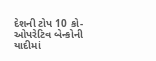દેશની ટોપ 10 કો-ઓપરેટિવ બેન્કોની યાદીમાં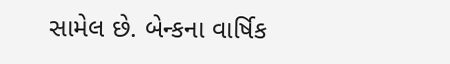સામેલ છે. બેન્કના વાર્ષિક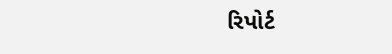રિપોર્ટ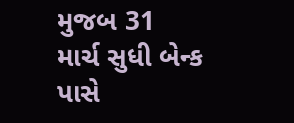મુજબ 31 માર્ચ સુધી બેન્ક પાસે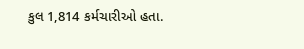કુલ 1,814 કર્મચારીઓ હતા.